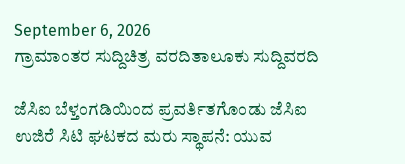September 6, 2026
ಗ್ರಾಮಾಂತರ ಸುದ್ದಿಚಿತ್ರ ವರದಿತಾಲೂಕು ಸುದ್ದಿವರದಿ

ಜೆಸಿಐ ಬೆಳ್ತಂಗಡಿಯಿಂದ ಪ್ರವರ್ತಿತಗೊಂಡು ಜೆಸಿಐ ಉಜಿರೆ ಸಿಟಿ ಘಟಕದ ಮರು ಸ್ಥಾಪನೆ: ಯುವ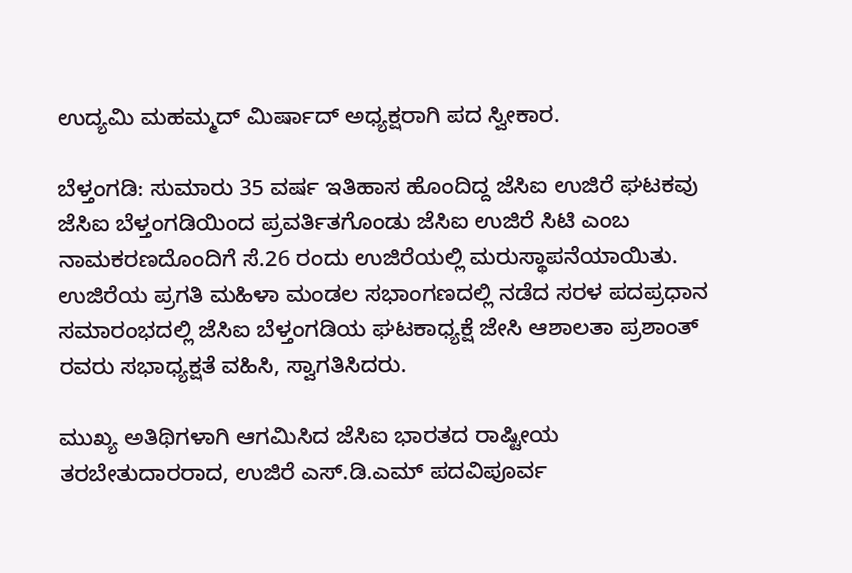ಉದ್ಯಮಿ ಮಹಮ್ಮದ್ ಮಿರ್ಷಾದ್ ಅಧ್ಯಕ್ಷರಾಗಿ ಪದ ಸ್ವೀಕಾರ.

ಬೆಳ್ತಂಗಡಿ: ಸುಮಾರು 35 ವರ್ಷ ಇತಿಹಾಸ ಹೊಂದಿದ್ದ ಜೆಸಿಐ ಉಜಿರೆ ಘಟಕವು ಜೆಸಿಐ ಬೆಳ್ತಂಗಡಿಯಿಂದ ಪ್ರವರ್ತಿತಗೊಂಡು ಜೆಸಿಐ ಉಜಿರೆ ಸಿಟಿ ಎಂಬ ನಾಮಕರಣದೊಂದಿಗೆ ಸೆ.26 ರಂದು ಉಜಿರೆಯಲ್ಲಿ ಮರುಸ್ಥಾಪನೆಯಾಯಿತು. ಉಜಿರೆಯ ಪ್ರಗತಿ ಮಹಿಳಾ ಮಂಡಲ ಸಭಾಂಗಣದಲ್ಲಿ ನಡೆದ ಸರಳ ಪದಪ್ರಧಾನ ಸಮಾರಂಭದಲ್ಲಿ ಜೆಸಿಐ ಬೆಳ್ತಂಗಡಿಯ ಘಟಕಾಧ್ಯಕ್ಷೆ ಜೇಸಿ ಆಶಾಲತಾ ಪ್ರಶಾಂತ್ ರವರು ಸಭಾಧ್ಯಕ್ಷತೆ ವಹಿಸಿ, ಸ್ವಾಗತಿಸಿದರು.

ಮುಖ್ಯ ಅತಿಥಿಗಳಾಗಿ ಆಗಮಿಸಿದ ಜೆಸಿಐ ಭಾರತದ ರಾಷ್ಟೀಯ ತರಬೇತುದಾರರಾದ, ಉಜಿರೆ ಎಸ್.ಡಿ.ಎಮ್ ಪದವಿಪೂರ್ವ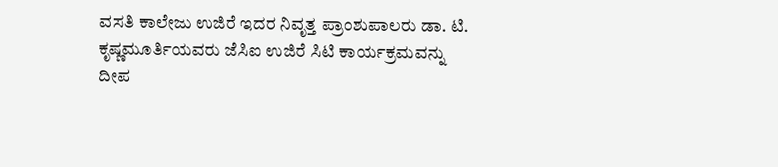ವಸತಿ ಕಾಲೇಜು ಉಜಿರೆ ಇದರ ನಿವೃತ್ತ ಪ್ರಾಂಶುಪಾಲರು ಡಾ. ಟಿ. ಕೃಷ್ಣಮೂರ್ತಿಯವರು ಜೆಸಿಐ ಉಜಿರೆ ಸಿಟಿ ಕಾರ್ಯಕ್ರಮವನ್ನು ದೀಪ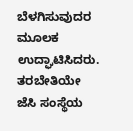ಬೆಳಗಿಸುವುದರ ಮೂಲಕ ಉದ್ಘಾಟಿಸಿದರು. ತರಬೇತಿಯೇ ಜೆಸಿ ಸಂಸ್ಥೆಯ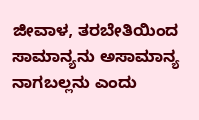ಜೀವಾಳ, ತರಬೇತಿಯಿಂದ ಸಾಮಾನ್ಯನು ಅಸಾಮಾನ್ಯ ನಾಗಬಲ್ಲನು ಎಂದು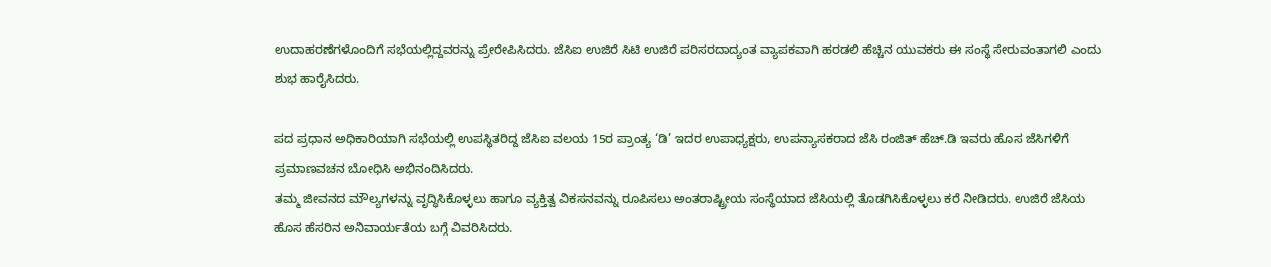ಉದಾಹರಣೆಗಳೊಂದಿಗೆ ಸಭೆಯಲ್ಲಿದ್ದವರನ್ನು ಪ್ರೇರೇಪಿಸಿದರು. ಜೆಸಿಐ ಉಜಿರೆ ಸಿಟಿ ಉಜಿರೆ ಪರಿಸರದಾದ್ಯಂತ ವ್ಯಾಪಕವಾಗಿ ಹರಡಲಿ ಹೆಚ್ಚಿನ ಯುವಕರು ಈ ಸಂಸ್ಥೆ ಸೇರುವಂತಾಗಲಿ ಎಂದು ಶುಭ ಹಾರೈಸಿದರು.

ಪದ ಪ್ರಧಾನ ಅಧಿಕಾರಿಯಾಗಿ ಸಭೆಯಲ್ಲಿ ಉಪಸ್ಥಿತರಿದ್ದ ಜೆಸಿಐ ವಲಯ 15ರ ಪ್ರಾಂತ್ಯ ‘ಡಿ’ ಇದರ ಉಪಾಧ್ಯಕ್ಷರು, ಉಪನ್ಯಾಸಕರಾದ ಜೆಸಿ ರಂಜಿತ್ ಹೆಚ್.ಡಿ ಇವರು ಹೊಸ ಜೆಸಿಗಳಿಗೆ ಪ್ರಮಾಣವಚನ ಬೋಧಿಸಿ ಅಭಿನಂದಿಸಿದರು.
ತಮ್ಮ ಜೀವನದ ಮೌಲ್ಯಗಳನ್ನು ವೃದ್ಧಿಸಿಕೊಳ್ಳಲು ಹಾಗೂ ವ್ಯಕ್ತಿತ್ವ ವಿಕಸನವನ್ನು ರೂಪಿಸಲು ಅಂತರಾಷ್ಟ್ರೀಯ ಸಂಸ್ಥೆಯಾದ ಜೆಸಿಯಲ್ಲಿ ತೊಡಗಿಸಿಕೊಳ್ಳಲು ಕರೆ ನೀಡಿದರು. ಉಜಿರೆ ಜೆಸಿಯ ಹೊಸ ಹೆಸರಿನ ಅನಿವಾರ್ಯತೆಯ ಬಗ್ಗೆ ವಿವರಿಸಿದರು.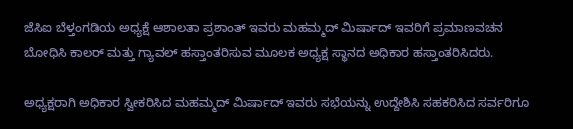ಜೆಸಿಐ ಬೆಳ್ತಂಗಡಿಯ ಅಧ್ಯಕ್ಷೆ ಆಶಾಲತಾ ಪ್ರಶಾಂತ್ ಇವರು ಮಹಮ್ಮದ್ ಮಿರ್ಷಾದ್ ಇವರಿಗೆ ಪ್ರಮಾಣವಚನ ಬೋಧಿಸಿ ಕಾಲರ್ ಮತ್ತು ಗ್ಯಾವಲ್ ಹಸ್ತಾಂತರಿಸುವ ಮೂಲಕ ಅಧ್ಯಕ್ಷ ಸ್ಥಾನದ ಅಧಿಕಾರ ಹಸ್ತಾಂತರಿಸಿದರು.

ಅಧ್ಯಕ್ಷರಾಗಿ ಅಧಿಕಾರ ಸ್ವೀಕರಿಸಿದ ಮಹಮ್ಮದ್ ಮಿರ್ಷಾದ್ ಇವರು ಸಭೆಯನ್ನು ಉದ್ದೇಶಿಸಿ ಸಹಕರಿಸಿದ ಸರ್ವರಿಗೂ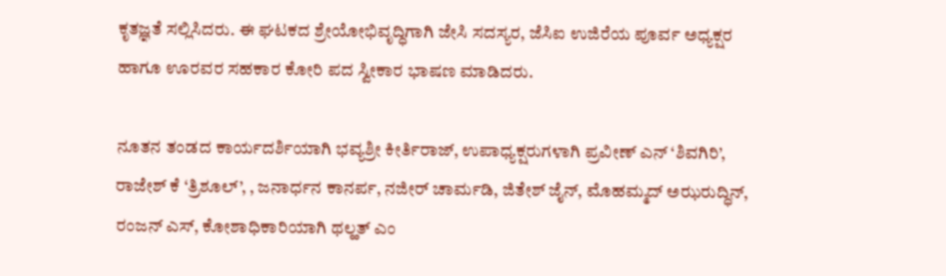ಕೃತಜ್ಞತೆ ಸಲ್ಲಿಸಿದರು. ಈ ಘಟಕದ ಶ್ರೇಯೋಭಿವೃದ್ಧಿಗಾಗಿ ಜೇಸಿ ಸದಸ್ಯರ, ಜೆಸಿಐ ಉಜಿರೆಯ ಪೂರ್ವ ಅಧ್ಯಕ್ಷರ ಹಾಗೂ ಊರವರ ಸಹಕಾರ ಕೋರಿ ಪದ ಸ್ವೀಕಾರ ಭಾಷಣ ಮಾಡಿದರು.

ನೂತನ ತಂಡದ ಕಾರ್ಯದರ್ಶಿಯಾಗಿ ಭವ್ಯಶ್ರೀ ಕೀರ್ತಿರಾಜ್, ಉಪಾಧ್ಯಕ್ಷರುಗಳಾಗಿ ಪ್ರವೀಣ್ ಎನ್ ‘ಶಿವಗಿರಿ’, ರಾಜೇಶ್ ಕೆ ‘ತ್ರಿಶೂಲ್’, , ಜನಾರ್ಧನ ಕಾನರ್ಪ, ನಜೀರ್ ಚಾರ್ಮಡಿ, ಜಿತೇಶ್ ಜೈನ್, ಮೊಹಮ್ಮದ್ ಅಝರುದ್ಧಿನ್, ರಂಜನ್ ಎಸ್, ಕೋಶಾಧಿಕಾರಿಯಾಗಿ ಥಲ್ಹತ್ ಎಂ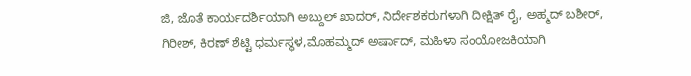ಜಿ, ಜೊತೆ ಕಾರ್ಯದರ್ಶಿಯಾಗಿ ಅಬ್ದುಲ್ ಖಾದರ್, ನಿರ್ದೇಶಕರುಗಳಾಗಿ ದೀಕ್ಷಿತ್ ರೈ, ಅಹ್ಮದ್ ಬಶೀರ್, ಗಿರೀಶ್, ಕಿರಣ್ ಶೆಟ್ಟಿ ಧರ್ಮಸ್ಥಳ,ಮೊಹಮ್ಮದ್ ಅರ್ಷಾದ್, ಮಹಿಳಾ ಸಂಯೋಜಕಿಯಾಗಿ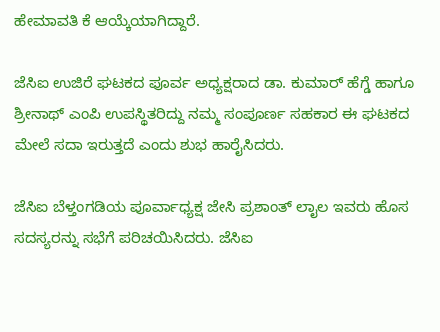ಹೇಮಾವತಿ ಕೆ ಆಯ್ಕೆಯಾಗಿದ್ದಾರೆ.

ಜೆಸಿಐ ಉಜಿರೆ ಘಟಕದ ಪೂರ್ವ ಅಧ್ಯಕ್ಷರಾದ ಡಾ. ಕುಮಾರ್ ಹೆಗ್ಡೆ ಹಾಗೂ ಶ್ರೀನಾಥ್ ಎಂಪಿ ಉಪಸ್ಥಿತರಿದ್ದು ನಮ್ಮ ಸಂಪೂರ್ಣ ಸಹಕಾರ ಈ ಘಟಕದ ಮೇಲೆ ಸದಾ ಇರುತ್ತದೆ ಎಂದು ಶುಭ ಹಾರೈಸಿದರು.

ಜೆಸಿಐ ಬೆಳ್ತಂಗಡಿಯ ಪೂರ್ವಾಧ್ಯಕ್ಷ ಜೇಸಿ ಪ್ರಶಾಂತ್ ಲಾೖಲ ಇವರು ಹೊಸ ಸದಸ್ಯರನ್ನು ಸಭೆಗೆ ಪರಿಚಯಿಸಿದರು. ಜೆಸಿಐ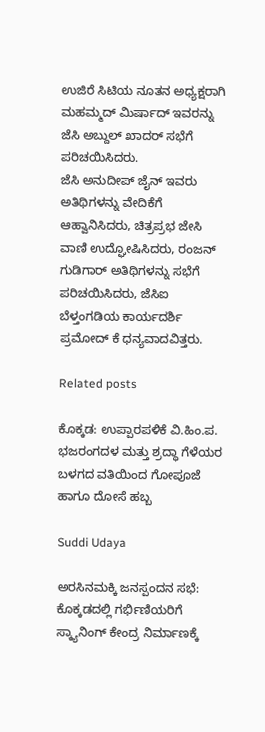ಉಜಿರೆ ಸಿಟಿಯ ನೂತನ ಅಧ್ಯಕ್ಷರಾಗಿ ಮಹಮ್ಮದ್ ಮಿರ್ಷಾದ್ ಇವರನ್ನು ಜೆಸಿ ಅಬ್ದುಲ್ ಖಾದರ್ ಸಭೆಗೆ ಪರಿಚಯಿಸಿದರು.
ಜೆಸಿ ಅನುದೀಪ್ ಜೈನ್ ಇವರು ಅತಿಥಿಗಳನ್ನು ವೇದಿಕೆಗೆ ಆಹ್ವಾನಿಸಿದರು, ಚಿತ್ರಪ್ರಭ ಜೇಸಿ ವಾಣಿ ಉದ್ಘೋಷಿಸಿದರು, ರಂಜನ್ ಗುಡಿಗಾರ್ ಅತಿಥಿಗಳನ್ನು ಸಭೆಗೆ ಪರಿಚಯಿಸಿದರು, ಜೆಸಿಐ ಬೆಳ್ತಂಗಡಿಯ ಕಾರ್ಯದರ್ಶಿ ಪ್ರಮೋದ್ ಕೆ ಧನ್ಯವಾದವಿತ್ತರು.

Related posts

ಕೊಕ್ಕಡ: ಉಪ್ಪಾರಪಳಿಕೆ ವಿ.ಹಿಂ.ಪ. ಭಜರಂಗದಳ ಮತ್ತು ಶ್ರದ್ಧಾ ಗೆಳೆಯರ ಬಳಗದ ವತಿಯಿಂದ ಗೋಪೂಜೆ ಹಾಗೂ ದೋಸೆ ಹಬ್ಬ

Suddi Udaya

ಅರಸಿನಮಕ್ಕಿ ಜನಸ್ಪಂದನ ಸಭೆ: ಕೊಕ್ಕಡದಲ್ಲಿ ಗರ್ಭಿಣಿಯರಿಗೆ ಸ್ಕ್ಯಾನಿಂಗ್ ಕೇಂದ್ರ ನಿರ್ಮಾಣಕ್ಕೆ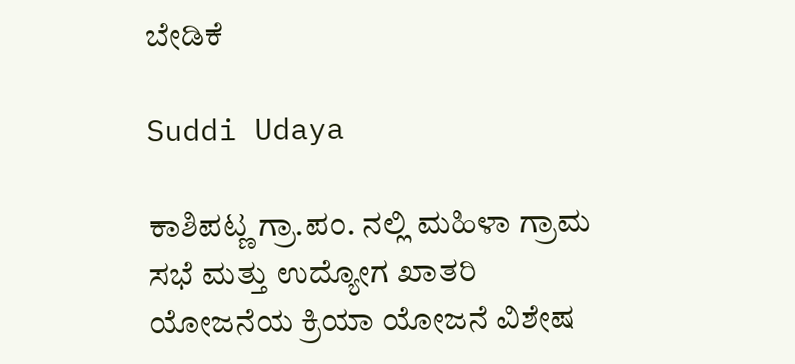ಬೇಡಿಕೆ

Suddi Udaya

ಕಾಶಿಪಟ್ಣ ಗ್ರಾ.ಪಂ. ನಲ್ಲಿ ಮಹಿಳಾ ಗ್ರಾಮ ಸಭೆ ಮತ್ತು ಉದ್ಯೋಗ ಖಾತರಿ ಯೋಜನೆಯ ಕ್ರಿಯಾ ಯೋಜನೆ ವಿಶೇಷ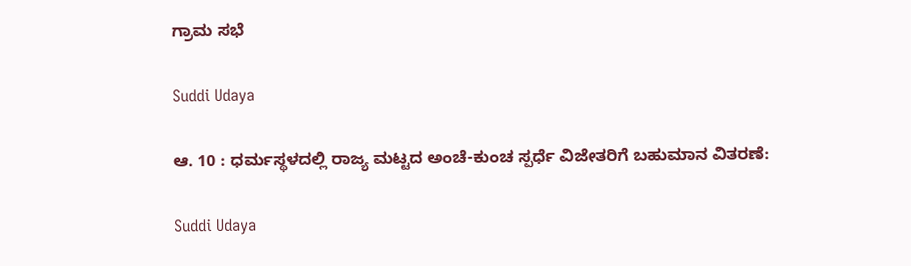ಗ್ರಾಮ ಸಭೆ

Suddi Udaya

ಆ. 10 : ಧರ್ಮಸ್ಥಳದಲ್ಲಿ ರಾಜ್ಯ ಮಟ್ಟದ ಅಂಚೆ-ಕುಂಚ ಸ್ಪರ್ಧೆ ವಿಜೇತರಿಗೆ ಬಹುಮಾನ ವಿತರಣೆ:

Suddi Udaya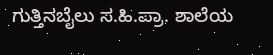ಗುತ್ತಿನಬೈಲು ಸ.ಹಿ.ಪ್ರಾ. ಶಾಲೆಯ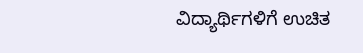ವಿದ್ಯಾರ್ಥಿಗಳಿಗೆ ಉಚಿತ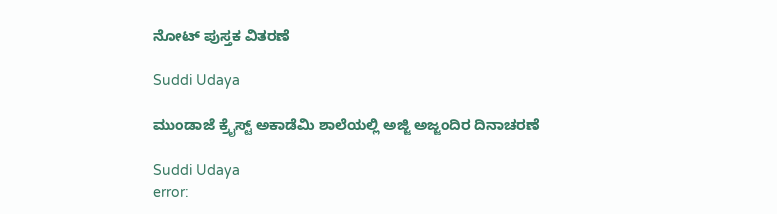ನೋಟ್ ಪುಸ್ತಕ ವಿತರಣೆ

Suddi Udaya

ಮುಂಡಾಜೆ ಕ್ರೈಸ್ಟ್ ಅಕಾಡೆಮಿ ಶಾಲೆಯಲ್ಲಿ ಅಜ್ಜಿ ಅಜ್ಜಂದಿರ ದಿನಾಚರಣೆ

Suddi Udaya
error: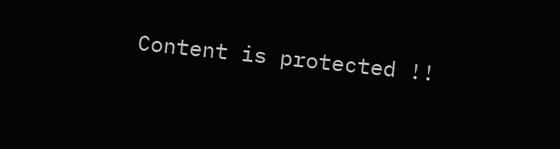Content is protected !!